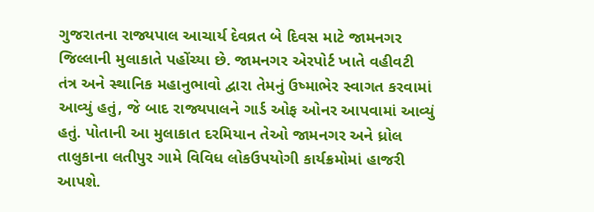ગુજરાતના રાજ્યપાલ આચાર્ય દેવવ્રત બે દિવસ માટે જામનગર જિલ્લાની મુલાકાતે પહોંચ્યા છે. જામનગર એરપોર્ટ ખાતે વહીવટી તંત્ર અને સ્થાનિક મહાનુભાવો દ્વારા તેમનું ઉષ્માભેર સ્વાગત કરવામાં આવ્યું હતું, જે બાદ રાજ્યપાલને ગાર્ડ ઓફ ઓનર આપવામાં આવ્યું હતું. પોતાની આ મુલાકાત દરમિયાન તેઓ જામનગર અને ધ્રોલ તાલુકાના લતીપુર ગામે વિવિધ લોકઉપયોગી કાર્યક્રમોમાં હાજરી આપશે.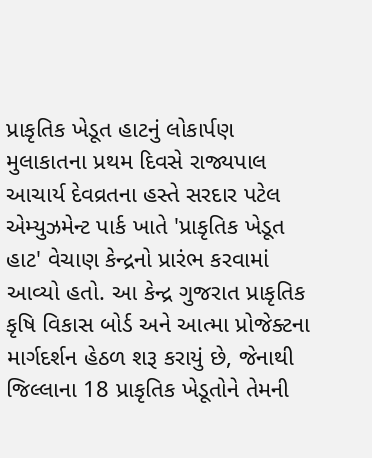પ્રાકૃતિક ખેડૂત હાટનું લોકાર્પણ
મુલાકાતના પ્રથમ દિવસે રાજ્યપાલ આચાર્ય દેવવ્રતના હસ્તે સરદાર પટેલ એમ્યુઝમેન્ટ પાર્ક ખાતે 'પ્રાકૃતિક ખેડૂત હાટ' વેચાણ કેન્દ્રનો પ્રારંભ કરવામાં આવ્યો હતો. આ કેન્દ્ર ગુજરાત પ્રાકૃતિક કૃષિ વિકાસ બોર્ડ અને આત્મા પ્રોજેક્ટના માર્ગદર્શન હેઠળ શરૂ કરાયું છે, જેનાથી જિલ્લાના 18 પ્રાકૃતિક ખેડૂતોને તેમની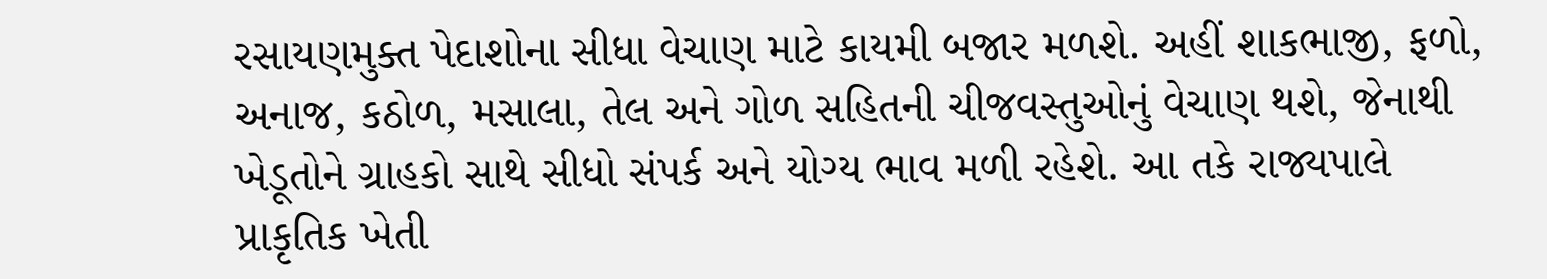રસાયણમુક્ત પેદાશોના સીધા વેચાણ માટે કાયમી બજાર મળશે. અહીં શાકભાજી, ફળો, અનાજ, કઠોળ, મસાલા, તેલ અને ગોળ સહિતની ચીજવસ્તુઓનું વેચાણ થશે, જેનાથી ખેડૂતોને ગ્રાહકો સાથે સીધો સંપર્ક અને યોગ્ય ભાવ મળી રહેશે. આ તકે રાજ્યપાલે પ્રાકૃતિક ખેતી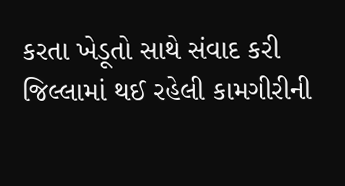કરતા ખેડૂતો સાથે સંવાદ કરી જિલ્લામાં થઈ રહેલી કામગીરીની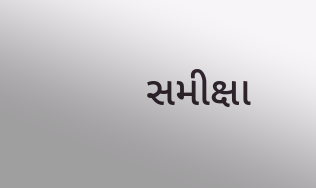સમીક્ષા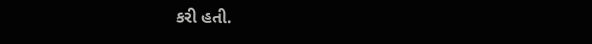કરી હતી.